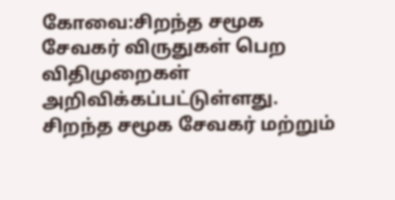கோவை:சிறந்த சமூக சேவகர் விருதுகள் பெற விதிமுறைகள் அறிவிக்கப்பட்டுள்ளது.
சிறந்த சமூக சேவகர் மற்றும்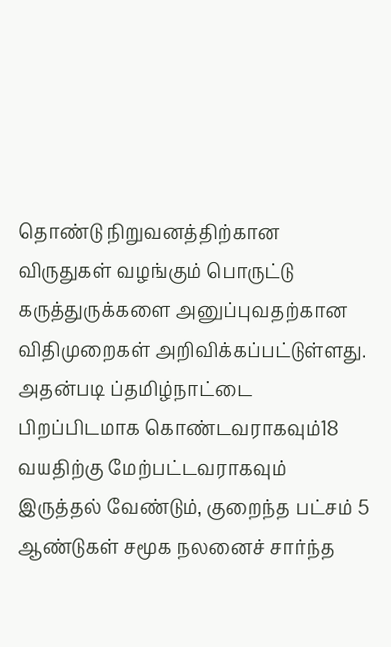தொண்டு நிறுவனத்திற்கான விருதுகள் வழங்கும் பொருட்டு கருத்துருக்களை அனுப்புவதற்கான விதிமுறைகள் அறிவிக்கப்பட்டுள்ளது.
அதன்படி ப்தமிழ்நாட்டை பிறப்பிடமாக கொண்டவராகவும்18 வயதிற்கு மேற்பட்டவராகவும் இருத்தல் வேண்டும், குறைந்த பட்சம் 5 ஆண்டுகள் சமூக நலனைச் சார்ந்த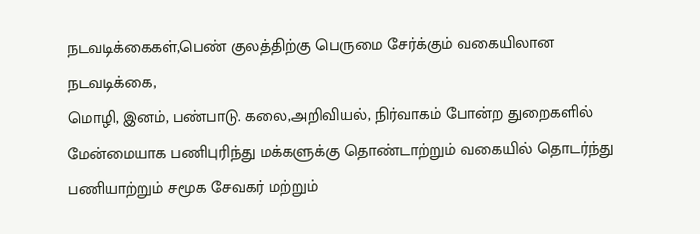நடவடிக்கைகள்,பெண் குலத்திற்கு பெருமை சேர்க்கும் வகையிலான நடவடிக்கை,
மொழி, இனம், பண்பாடு. கலை,அறிவியல், நிர்வாகம் போன்ற துறைகளில் மேன்மையாக பணிபுரிந்து மக்களுக்கு தொண்டாற்றும் வகையில் தொடர்ந்து பணியாற்றும் சமூக சேவகர் மற்றும்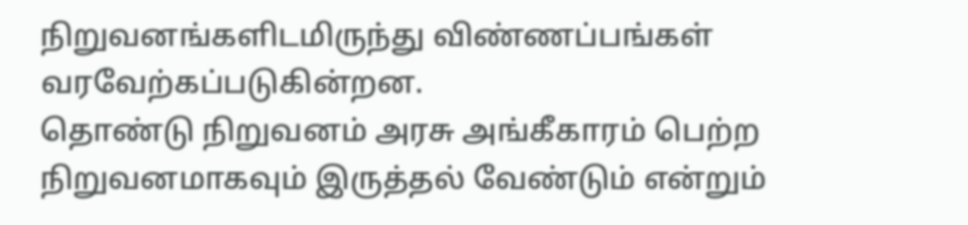நிறுவனங்களிடமிருந்து விண்ணப்பங்கள் வரவேற்கப்படுகின்றன.
தொண்டு நிறுவனம் அரசு அங்கீகாரம் பெற்ற நிறுவனமாகவும் இருத்தல் வேண்டும் என்றும்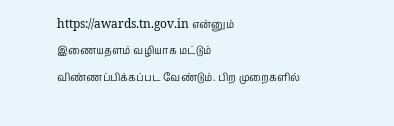https://awards.tn.gov.in என்னும் இணையதளம் வழியாக மட்டும் விண்ணப்பிக்கப்பட வேண்டும். பிற முறைகளில்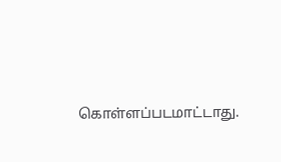கொள்ளப்படமாட்டாது.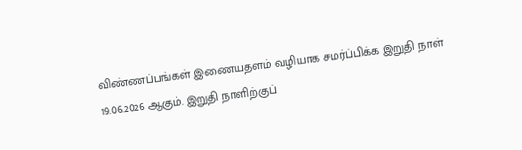விண்ணப்பங்கள் இணையதளம் வழியாக சமர்ப்பிக்க இறுதி நாள் 19.06.2026 ஆகும். இறுதி நாளிற்குப்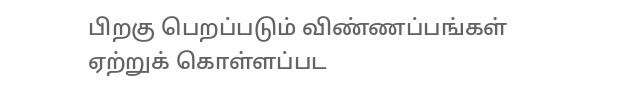பிறகு பெறப்படும் விண்ணப்பங்கள் ஏற்றுக் கொள்ளப்பட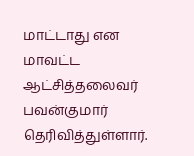மாட்டாது என மாவட்ட ஆட்சித்தலைவர் பவன்குமார் தெரிவித்துள்ளார்.